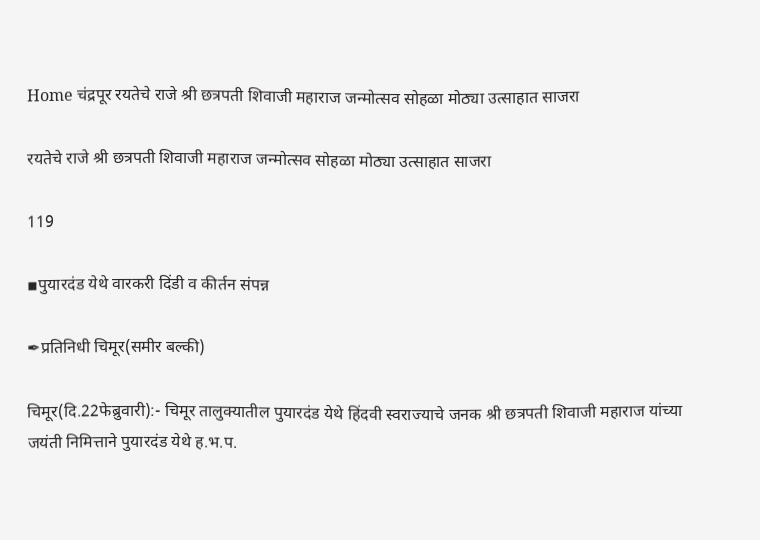Home चंद्रपूर रयतेचे राजे श्री छत्रपती शिवाजी महाराज जन्मोत्सव सोहळा मोठ्या उत्साहात साजरा

रयतेचे राजे श्री छत्रपती शिवाजी महाराज जन्मोत्सव सोहळा मोठ्या उत्साहात साजरा

119

▪पुयारदंड येथे वारकरी दिंडी व कीर्तन संपन्न

✒प्रतिनिधी चिमूर(समीर बल्की)

चिमूर(दि.22फेब्रुवारी):- चिमूर तालुक्यातील पुयारदंड येथे हिंदवी स्वराज्याचे जनक श्री छत्रपती शिवाजी महाराज यांच्या जयंती निमित्ताने पुयारदंड येथे ह.भ.प.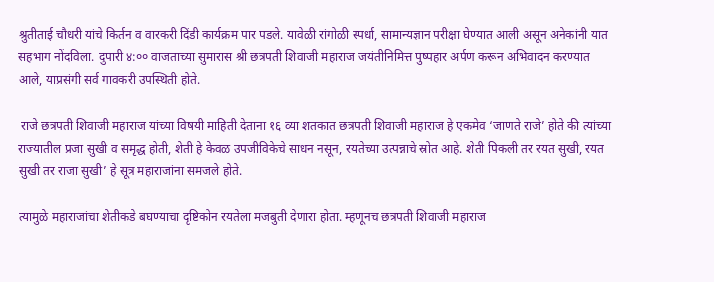श्रुतीताई चौधरी यांचे किर्तन व वारकरी दिंडी कार्यक्रम पार पडले. यावेळी रांगोळी स्पर्धा, सामान्यज्ञान परीक्षा घेण्यात आली असून अनेकांनी यात सहभाग नोंदविला. दुपारी ४:०० वाजताच्या सुमारास श्री छत्रपती शिवाजी महाराज जयंतीनिमित्त पुष्पहार अर्पण करून अभिवादन करण्यात आले, याप्रसंगी सर्व गावकरी उपस्थिती होते.

 राजे छत्रपती शिवाजी महाराज यांच्या विषयी माहिती देताना १६ व्या शतकात छत्रपती शिवाजी महाराज हे एकमेव ‘जाणते राजे’ होते की त्यांच्या राज्यातील प्रजा सुखी व समृद्ध होती, शेती हे केवळ उपजीविकेचे साधन नसून, रयतेच्या उत्पन्नाचे स्रोत आहे. शेती पिकली तर रयत सुखी, रयत सुखी तर राजा सुखी’ हे सूत्र महाराजांना समजले होते.

त्यामुळे महाराजांचा शेतीकडे बघण्याचा दृष्टिकोन रयतेला मजबुती देणारा होता. म्हणूनच छत्रपती शिवाजी महाराज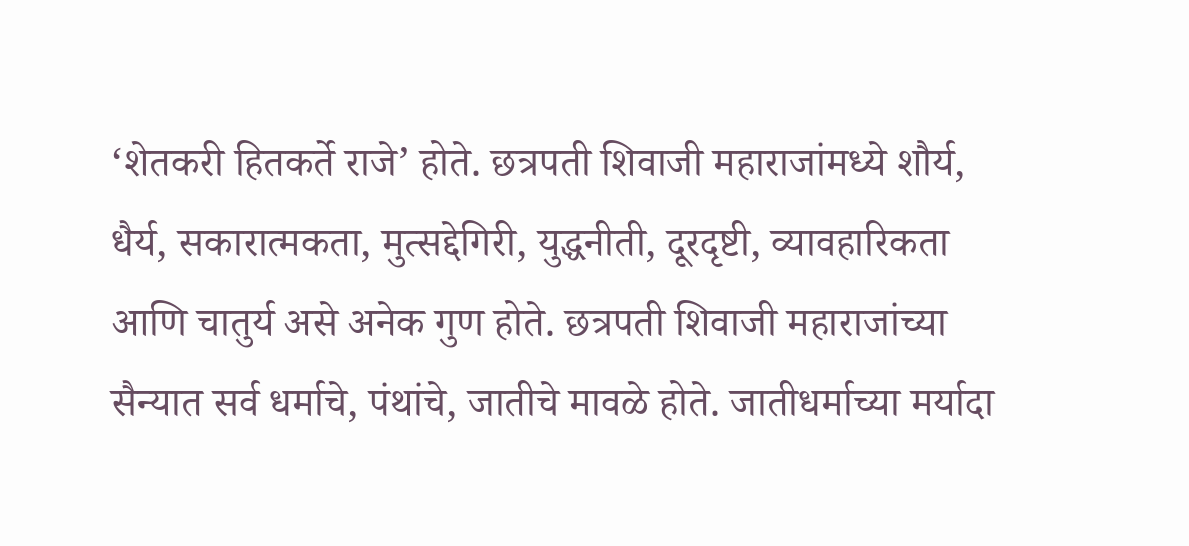‘शेतकरी हितकर्ते राजे’ होते. छत्रपती शिवाजी महाराजांमध्ये शौर्य, धैर्य, सकारात्मकता, मुत्सद्देगिरी, युद्धनीती, दूरदृष्टी, व्यावहारिकता आणि चातुर्य असे अनेक गुण होते. छत्रपती शिवाजी महाराजांच्या सैन्यात सर्व धर्माचे, पंथांचे, जातीचे मावळे होते. जातीधर्माच्या मर्यादा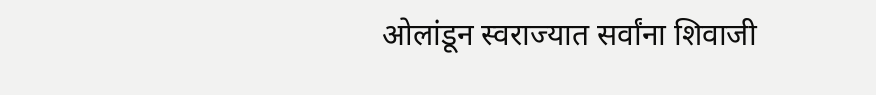ओलांडून स्वराज्यात सर्वांना शिवाजी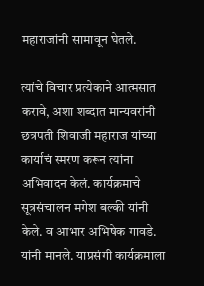महाराजांनी सामावून घेतले.

त्यांचे विचार प्रत्येकाने आत्मसात करावे, अशा शब्दात मान्यवरांनी छत्रपती शिवाजी महाराज यांच्या कार्याचं स्मरण करून त्यांना अभिवादन केलं. कार्यक्रमाचे सूत्रसंचालन मगेश बल्की यांनी केले. व आभार अभिषेक गावडे. यांनी मानले. याप्रसंगी कार्यक्रमाला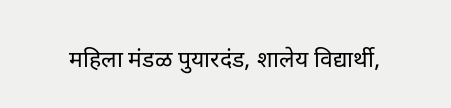महिला मंडळ पुयारदंड, शालेय विद्यार्थी,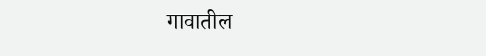गावातील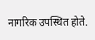नागरिक उपस्थित होते.